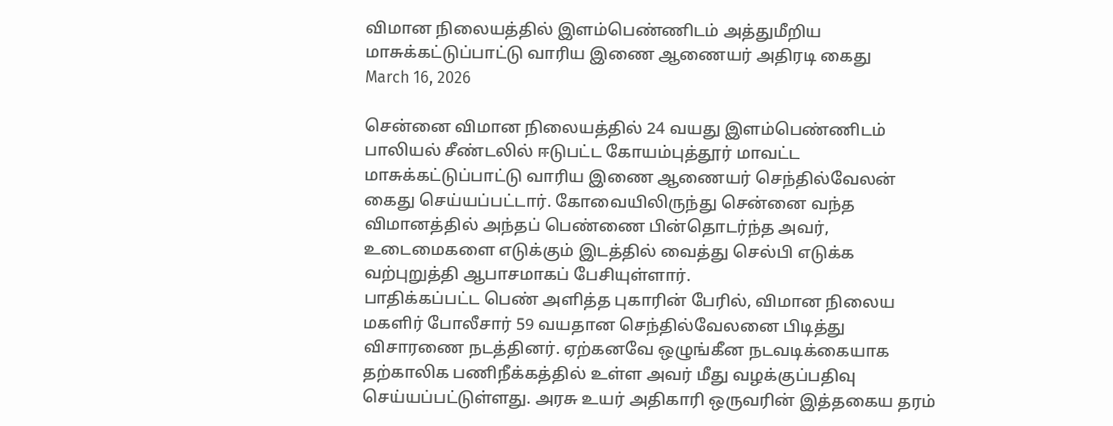விமான நிலையத்தில் இளம்பெண்ணிடம் அத்துமீறிய மாசுக்கட்டுப்பாட்டு வாரிய இணை ஆணையர் அதிரடி கைது
March 16, 2026

சென்னை விமான நிலையத்தில் 24 வயது இளம்பெண்ணிடம் பாலியல் சீண்டலில் ஈடுபட்ட கோயம்புத்தூர் மாவட்ட மாசுக்கட்டுப்பாட்டு வாரிய இணை ஆணையர் செந்தில்வேலன் கைது செய்யப்பட்டார். கோவையிலிருந்து சென்னை வந்த விமானத்தில் அந்தப் பெண்ணை பின்தொடர்ந்த அவர், உடைமைகளை எடுக்கும் இடத்தில் வைத்து செல்பி எடுக்க வற்புறுத்தி ஆபாசமாகப் பேசியுள்ளார்.
பாதிக்கப்பட்ட பெண் அளித்த புகாரின் பேரில், விமான நிலைய மகளிர் போலீசார் 59 வயதான செந்தில்வேலனை பிடித்து விசாரணை நடத்தினர். ஏற்கனவே ஒழுங்கீன நடவடிக்கையாக தற்காலிக பணிநீக்கத்தில் உள்ள அவர் மீது வழக்குப்பதிவு செய்யப்பட்டுள்ளது. அரசு உயர் அதிகாரி ஒருவரின் இத்தகைய தரம்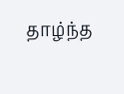தாழ்ந்த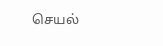செயல்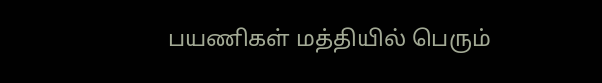பயணிகள் மத்தியில் பெரும்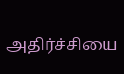அதிர்ச்சியை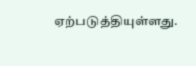ஏற்படுத்தியுள்ளது.